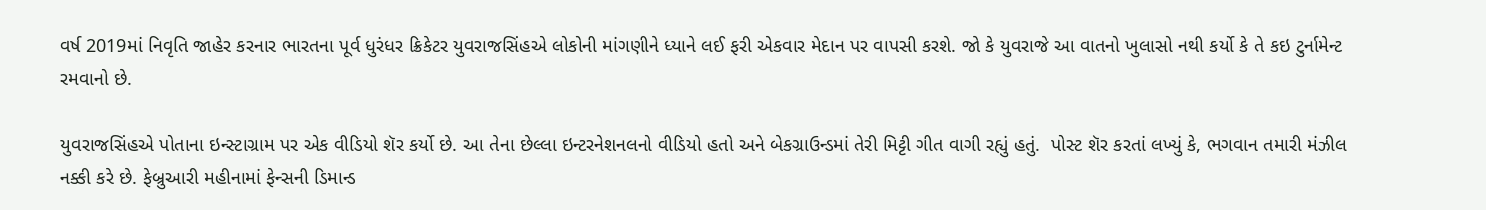વર્ષ 2019માં નિવૃતિ જાહેર કરનાર ભારતના પૂર્વ ધુરંધર ક્રિકેટર યુવરાજસિંહએ લોકોની માંગણીને ધ્યાને લઈ ફરી એકવાર મેદાન પર વાપસી કરશે. જો કે યુવરાજે આ વાતનો ખુલાસો નથી કર્યો કે તે કઇ ટુર્નામેન્ટ રમવાનો છે.

યુવરાજસિંહએ પોતાના ઇન્સ્ટાગ્રામ પર એક વીડિયો શૅર કર્યો છે. આ તેના છેલ્લા ઇન્ટરનેશનલનો વીડિયો હતો અને બેકગ્રાઉન્ડમાં તેરી મિટ્ટી ગીત વાગી રહ્યું હતું.  પોસ્ટ શૅર કરતાં લખ્યું કે, ભગવાન તમારી મંઝીલ નક્કી કરે છે. ફેબ્રુઆરી મહીનામાં ફેન્સની ડિમાન્ડ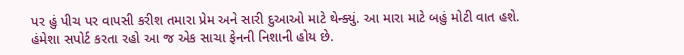પર હું પીચ પર વાપસી કરીશ તમારા પ્રેમ અને સારી દુઆઓ માટે થેન્ક્યું. આ મારા માટે બહું મોટી વાત હશે. હંમેશા સપોર્ટ કરતા રહો આ જ એક સાચા ફેનની નિશાની હોય છે.